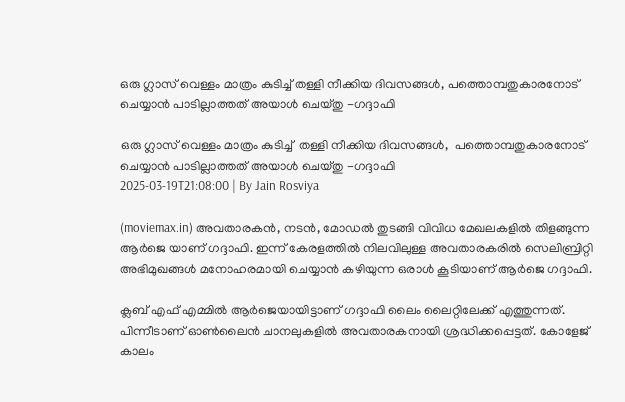ഒരു ഗ്ലാസ് വെള്ളം മാത്രം കുടിച്ച് തള്ളി നീക്കിയ ദിവസങ്ങൾ, പത്തൊമ്പതുകാരനോട് ചെയ്യാൻ പാടില്ലാത്തത് അയാൾ ചെയ്തു -ഗദ്ദാഫി

ഒരു ഗ്ലാസ് വെള്ളം മാത്രം കുടിച്ച്  തള്ളി നീക്കിയ ദിവസങ്ങൾ,  പത്തൊമ്പതുകാരനോട് ചെയ്യാൻ പാടില്ലാത്തത് അയാൾ ചെയ്തു -ഗദ്ദാഫി
2025-03-19T21:08:00 | By Jain Rosviya

(moviemax.in) അവതാരകൻ, നടൻ, മോഡൽ തുടങ്ങി വിവിധ മേഖലകളിൽ തിളങ്ങുന്ന ആർജെ യാണ് ഗദ്ദാഫി. ഇന്ന് കേരളത്തിൽ നിലവിലുള്ള അവതാരകരിൽ സെലിബ്രിറ്റി അഭിമുഖങ്ങൾ മനോഹരമായി ചെയ്യാൻ കഴിയുന്ന ഒരാൾ കൂടിയാണ് ആർജെ ഗദ്ദാഫി.

ക്ലബ് എഫ് എമ്മിൽ ആർജെയായിട്ടാണ് ഗദ്ദാഫി ലൈം ലൈറ്റിലേക്ക് എത്തുന്നത്. പിന്നീടാണ് ഓൺലൈൻ ചാനലുകളിൽ അവതാരകനായി ശ്രദ്ധിക്കപ്പെട്ടത്. കോളേജ് കാലം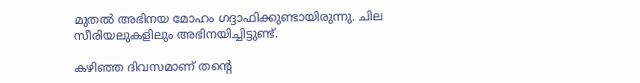മുതൽ അഭിനയ മോഹം ഗദ്ദാഫിക്കുണ്ടായിരുന്നു. ചില സീരിയലുകളിലും അഭിനയിച്ചിട്ടുണ്ട്.

കഴിഞ്ഞ ദിവസമാണ് തന്റെ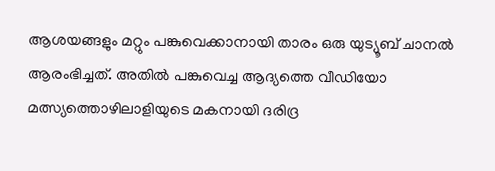ആശയങ്ങളും മറ്റും പങ്കുവെക്കാനായി താരം ഒരു യുട്യൂബ് ചാനൽ ആരംഭിച്ചത്. അതിൽ പങ്കുവെച്ച ആദ്യത്തെ വീഡിയോ മത്സ്യത്തൊഴിലാളിയുടെ മകനായി ദരിദ്ര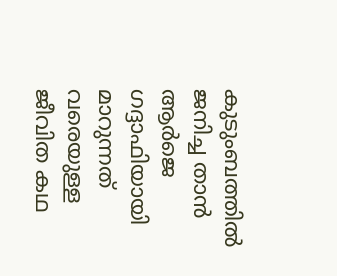കുടുംബത്തിൽ ജനിച്ച താൻ ആർജെ ഗദ്ദാഫിയായി മാറുന്നത് വരെയുള്ള ജീവിത കഥ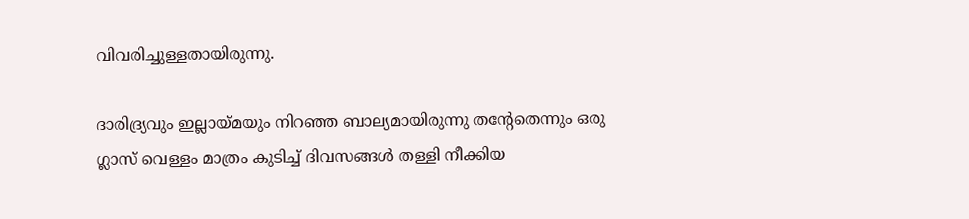വിവരിച്ചുള്ളതായിരുന്നു.

ദാരിദ്ര്യവും ഇല്ലായ്മയും നിറഞ്ഞ ബാല്യമായിരുന്നു തന്റേതെന്നും ഒരു ഗ്ലാസ് വെള്ളം മാത്രം കുടിച്ച് ദിവസങ്ങൾ തള്ളി നീക്കിയ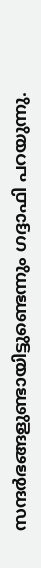സന്ദർഭങ്ങളുണ്ടായിട്ടുണ്ടെന്നും ഗദ്ദാഫി പറയുന്നു.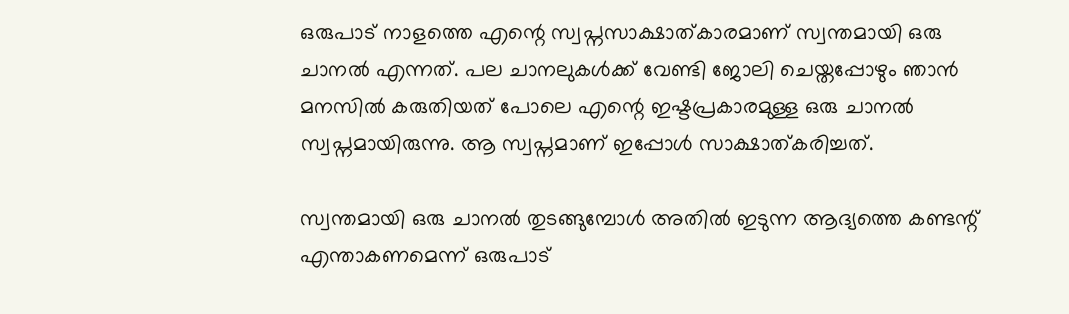ഒരുപാട് നാളത്തെ എന്റെ സ്വപ്നസാക്ഷാത്കാരമാണ് സ്വന്തമായി ഒരു ചാനൽ എന്നത്. പല ചാനലുകൾക്ക് വേണ്ടി ജോലി ചെയ്തപ്പോഴും ഞാൻ മനസിൽ കരുതിയത് പോലെ എന്റെ ഇഷ്ടപ്രകാരമുള്ള ഒരു ചാനൽ‌ സ്വപ്നമായിരുന്നു. ആ സ്വപ്നമാണ് ഇപ്പോൾ സാക്ഷാത്കരിച്ചത്.

സ്വന്തമായി ഒരു ചാനൽ തുടങ്ങുമ്പോൾ അതിൽ ഇടുന്ന ആദ്യത്തെ കണ്ടന്റ് എന്താകണമെന്ന് ഒരുപാട്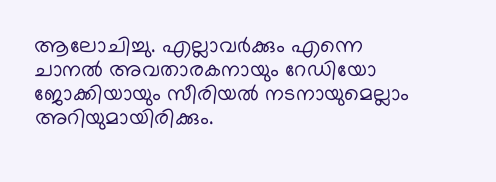ആലോചിച്ചു. എല്ലാവർക്കും എന്നെ ചാനൽ അവതാരകനായും റേ‍ഡിയോ ജോക്കിയായും സീരിയൽ നടനായുമെല്ലാം അറിയുമായിരിക്കും.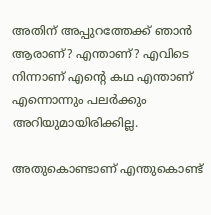അതിന് അപ്പുറത്തേക്ക് ഞാൻ ആരാണ്? എന്താണ്? എവിടെ നിന്നാണ് എന്റെ കഥ എന്താണ് എന്നൊന്നും പലർക്കും അറിയുമായിരിക്കില്ല.

അതുകൊണ്ടാണ് എന്തുകൊണ്ട്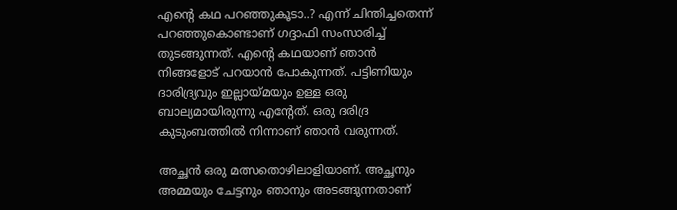എന്റെ കഥ പറഞ്ഞുകൂടാ..? എന്ന് ചിന്തിച്ചതെന്ന് പറഞ്ഞുകൊണ്ടാണ് ഗദ്ദാഫി സംസാരിച്ച് തുടങ്ങുന്നത്. എന്റെ കഥയാണ് ഞാൻ‌ നിങ്ങളോട് പറയാൻ പോകുന്നത്. പട്ടിണിയും ദാരിദ്ര്യവും ഇല്ലായ്മയും ഉള്ള ഒരു ബാല്യമായിരുന്നു എന്റേത്. ഒരു ദരിദ്ര കുടുംബത്തിൽ നിന്നാണ് ഞാൻ വരുന്നത്.

അച്ഛൻ ഒരു മത്സതൊഴിലാളിയാണ്. അച്ഛനും അമ്മയും ചേട്ടനും ഞാനും അടങ്ങുന്നതാണ്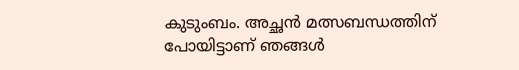കുടുംബം. അച്ഛൻ മത്സബന്ധത്തിന് പോയിട്ടാണ് ഞങ്ങൾ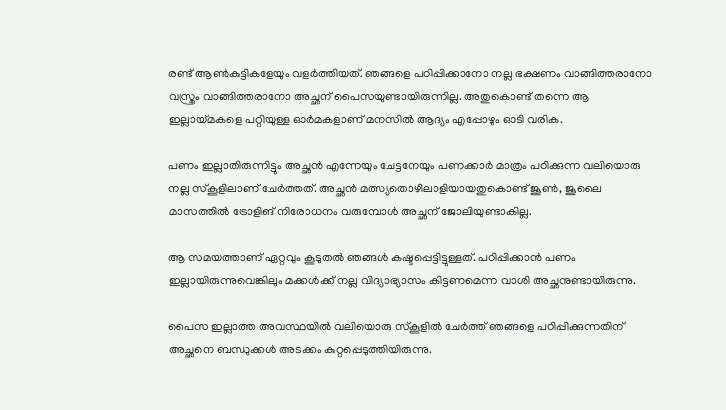രണ്ട് ആൺകുട്ടികളേയും വളർത്തിയത്. ഞങ്ങളെ പഠിപ്പിക്കാനോ നല്ല ഭക്ഷണം വാങ്ങിത്തരാനോ വസ്ത്രം വാങ്ങിത്തരാനോ അച്ഛന് പൈസയുണ്ടായിരുന്നില്ല. അതുകൊണ്ട് തന്നെ ആ ഇല്ലായ്മകളെ പറ്റിയുള്ള ഓർമകളാണ് മനസിൽ ആദ്യം എപ്പോഴും ഓടി വരിക.

പണം ഇല്ലാതിരുന്നിട്ടും അച്ഛൻ എന്നേയും ചേട്ടനേയും പണക്കാർ മാത്രം പഠിക്കുന്ന വലിയൊരു നല്ല സ്കൂളിലാണ് ചേർത്തത്. അച്ഛൻ മത്സ്യതൊഴിലാളിയായതുകൊണ്ട് ജൂൺ, ജൂലൈ മാസത്തിൽ ട്രോളിങ് നിരോധനം വരുമ്പോൾ അച്ഛന് ജോലിയുണ്ടാകില്ല.

ആ സമയത്താണ് ഏറ്റവും കൂടുതൽ ഞങ്ങൾ കഷ്ടപ്പെട്ടിട്ടുള്ളത്. പഠിപ്പിക്കാൻ പണം ഇല്ലായിരുന്നുവെങ്കിലും മക്കൾക്ക് നല്ല വിദ്യാഭ്യാസം കിട്ടണമെന്ന വാശി അച്ഛനുണ്ടായിരുന്നു.

പൈസ ഇല്ലാത്ത അവസ്ഥയിൽ വലിയൊരു സ്കൂളിൽ ചേർത്ത് ഞങ്ങളെ പഠിപ്പിക്കുന്നതിന് അച്ഛനെ ബന്ധുക്കൾ അടക്കം കുറ്റപ്പെടുത്തിയിരുന്നു.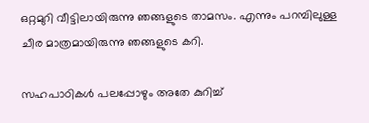ഒറ്റമുറി വീട്ടിലായിരുന്നു ഞങ്ങളുടെ താമസം. എന്നും പറമ്പിലുള്ള ചീര മാത്രമായിരുന്നു ഞങ്ങളുടെ കറി.

സഹപാഠികൾ പലപ്പോഴും അതേ കുറിച്ച്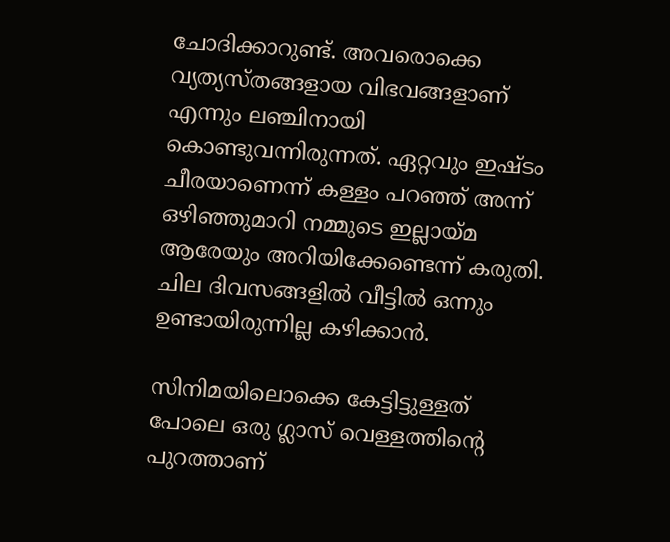ചോദിക്കാറുണ്ട്. അവരൊക്കെ വ്യത്യസ്തങ്ങളായ വിഭവങ്ങളാണ് എന്നും ലഞ്ചിനായി കൊണ്ടുവന്നിരുന്നത്. ഏറ്റവും ഇഷ്ടം ചീരയാണെന്ന് കള്ളം പറഞ്ഞ് അന്ന് ഒഴിഞ്ഞുമാറി നമ്മുടെ ഇല്ലായ്മ ആരേയും അറിയിക്കേണ്ടെന്ന് കരുതി. ചില ദിവസങ്ങളിൽ വീട്ടിൽ ഒന്നും ഉണ്ടായിരുന്നില്ല കഴിക്കാൻ.

സിനിമയിലൊക്കെ കേട്ടിട്ടുള്ളത് പോലെ ഒരു ഗ്ലാസ് വെള്ളത്തിന്റെ പുറത്താണ്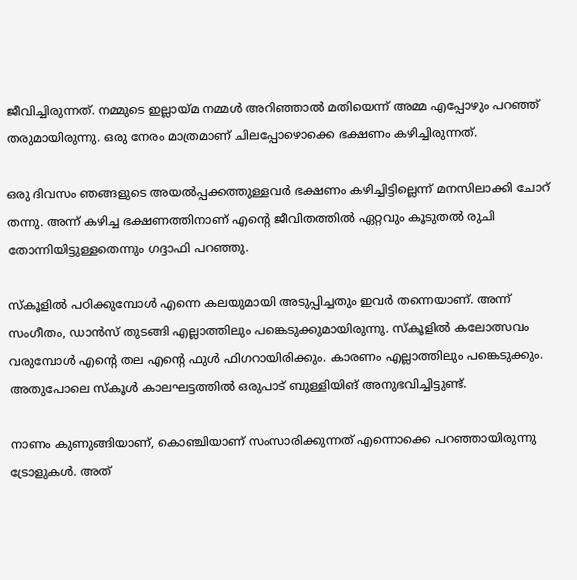ജീവിച്ചിരുന്നത്. നമ്മുടെ ഇല്ലായ്മ നമ്മൾ അറിഞ്ഞാൽ മതിയെന്ന് അമ്മ എപ്പോഴും പറഞ്ഞ് തരുമായിരുന്നു. ഒരു നേരം മാത്രമാണ് ചിലപ്പോഴൊക്കെ ഭക്ഷണം കഴിച്ചിരുന്നത്.

ഒരു ദിവസം ഞങ്ങളുടെ അയൽപ്പക്കത്തുള്ളവർ ഭക്ഷണം കഴിച്ചിട്ടില്ലെന്ന് മനസിലാക്കി ചോറ് തന്നു. അന്ന് കഴിച്ച ഭക്ഷണത്തിനാണ് എന്റെ ജീവിതത്തിൽ ഏറ്റവും കൂടുതൽ രുചി തോന്നിയിട്ടുള്ളതെന്നും ഗദ്ദാഫി പറഞ്ഞു.

സ്കൂളിൽ പഠിക്കുമ്പോൾ എന്നെ കലയുമായി അടുപ്പിച്ചതും ഇവർ തന്നെയാണ്. അന്ന് സംഗീതം, ഡാൻസ് തുടങ്ങി എല്ലാത്തിലും പങ്കെടുക്കുമായിരുന്നു. സ്കൂളിൽ കലോത്സവം വരുമ്പോൾ എന്റെ തല എന്റെ ഫുൾ ഫിഗറായിരിക്കും. കാരണം എല്ലാത്തിലും പങ്കെടുക്കും. അതുപോലെ സ്കൂൾ കാലഘട്ടത്തിൽ ഒരുപാട് ബുള്ളിയിങ് അനുഭവിച്ചിട്ടുണ്ട്.

നാണം കുണുങ്ങിയാണ്, കൊഞ്ചിയാണ് സംസാരിക്കുന്നത് എന്നൊക്കെ പറഞ്ഞായിരുന്നു ട്രോളുകൾ. അത്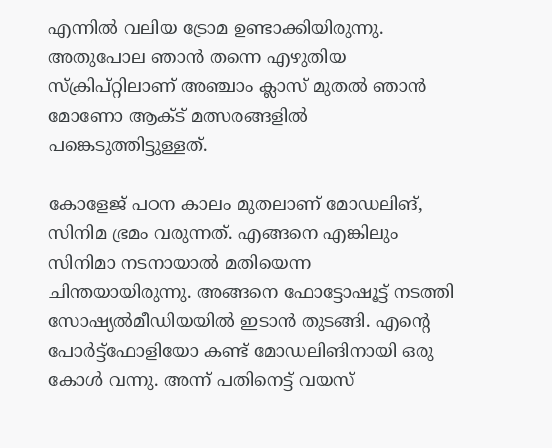എന്നിൽ വലിയ ട്രോമ ഉണ്ടാക്കിയിരുന്നു. അതുപോല ഞാൻ തന്നെ എഴുതിയ സ്ക്രിപ്റ്റിലാണ് അ‍ഞ്ചാം ക്ലാസ് മുതൽ ഞാൻ മോണോ ആക്ട് മത്സരങ്ങളിൽ പങ്കെടുത്തിട്ടുള്ളത്.

കോളേജ് പഠന കാലം മുതലാണ് മോഡലിങ്, സിനിമ ഭ്രമം വരുന്നത്. എങ്ങനെ എങ്കിലും സിനിമാ നടനായാൽ മതിയെന്ന ചിന്തയായിരുന്നു. അങ്ങനെ ഫോട്ടോഷൂട്ട് നടത്തി സോഷ്യൽമീഡിയയിൽ ഇടാൻ തുടങ്ങി. എന്റെ പോർട്ട്ഫോളിയോ കണ്ട് മോഡലിങിനായി ഒരു കോൾ വന്നു. അന്ന് പതിനെട്ട് വയസ്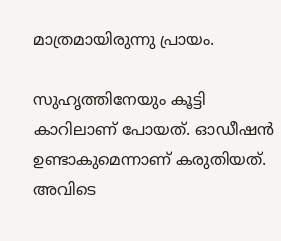മാത്രമായിരുന്നു പ്രായം.

സുഹ‍ൃത്തിനേയും കൂട്ടി കാറിലാണ് പോയത്. ഓഡീഷൻ ഉണ്ടാകുമെന്നാണ് കരുതിയത്. അവിടെ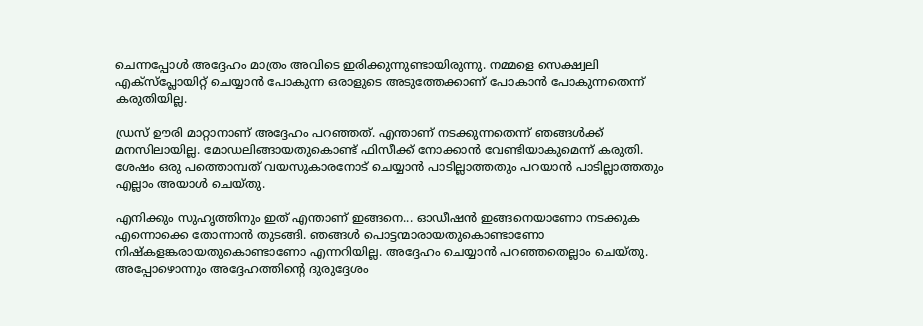ചെന്നപ്പോൾ അദ്ദേഹം മാത്രം അവിടെ ഇരിക്കുന്നുണ്ടായിരുന്നു. നമ്മളെ സെക്ഷ്വലി എക്സ്പ്ലോയിറ്റ് ചെയ്യാൻ പോകുന്ന ഒരാളുടെ അടുത്തേക്കാണ് പോകാൻ പോകുന്നതെന്ന് കരുതിയില്ല.

ഡ്രസ് ഊരി മാറ്റാനാണ് അദ്ദേഹം പറഞ്ഞത്. എന്താണ് നടക്കുന്നതെന്ന് ഞങ്ങൾക്ക് മനസിലായില്ല. മോഡലിങ്ങായതുകൊണ്ട് ഫിസീക്ക് നോക്കാൻ വേണ്ടിയാകുമെന്ന് കരുതി. ശേഷം ഒരു പത്തൊമ്പത് വയസുകാരനോട് ചെയ്യാൻ പാടില്ലാത്തതും പറയാൻ പാടില്ലാത്തതും എല്ലാം അയാൾ ചെയ്തു.

എനിക്കും സുഹൃത്തിനും ഇത് എന്താണ് ഇങ്ങനെ... ഓഡീഷൻ ഇങ്ങനെയാണോ നടക്കുക എന്നൊക്കെ തോന്നാൻ തുടങ്ങി. ഞങ്ങൾ പൊട്ടന്മാരായതുകൊണ്ടാണോ നിഷ്കളങ്കരായതുകൊണ്ടാണോ എന്നറിയില്ല. അദ്ദേഹം ചെയ്യാൻ പറഞ്ഞതെല്ലാം ചെയ്തു. അപ്പോഴൊന്നും അദ്ദേഹത്തിന്റെ ദുരുദ്ദേശം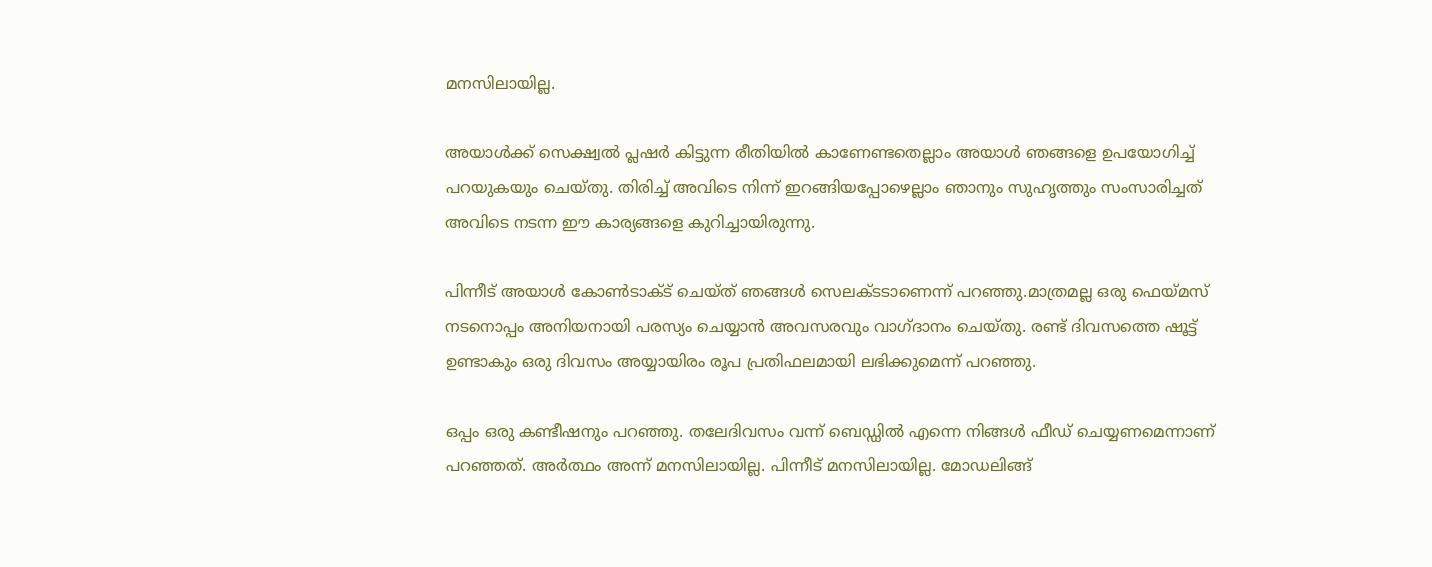മനസിലായില്ല.

അയാൾക്ക് സെക്ഷ്വൽ പ്ലഷർ കിട്ടുന്ന രീതിയിൽ കാണേണ്ടതെല്ലാം അയാൾ ഞങ്ങളെ ഉപയോഗിച്ച് പറയുകയും ചെയ്തു. തിരിച്ച് അവിടെ നിന്ന് ഇറങ്ങിയപ്പോഴെല്ലാം ഞാനും സുഹൃത്തും സംസാരിച്ചത് അവിടെ നടന്ന ഈ കാര്യങ്ങളെ കുറിച്ചായിരുന്നു.

പിന്നീട് അയാൾ കോൺടാക്ട് ചെയ്ത് ഞങ്ങൾ സെലക്ടടാണെന്ന് പറഞ്ഞു.മാത്രമല്ല ഒരു ഫെയ്മസ് നടനൊപ്പം അനിയനായി പരസ്യം ചെയ്യാൻ അവസരവും വാഗ്ദാനം ചെയ്തു. രണ്ട് ദിവസത്തെ ഷൂട്ട് ഉണ്ടാകും ഒരു ദിവസം അയ്യായിരം രൂപ പ്രതിഫലമായി ലഭിക്കുമെന്ന് പറഞ്ഞു.

ഒപ്പം ഒരു കണ്ടീഷനും പറഞ്ഞു. തലേദിവസം വന്ന് ബെഡ്ഡിൽ എന്നെ നിങ്ങൾ ഫീഡ് ചെയ്യണമെന്നാണ് പറഞ്ഞത്. അർത്ഥം അന്ന് മനസിലായില്ല. പിന്നീട് മനസിലായില്ല. മോഡലിങ്ങ്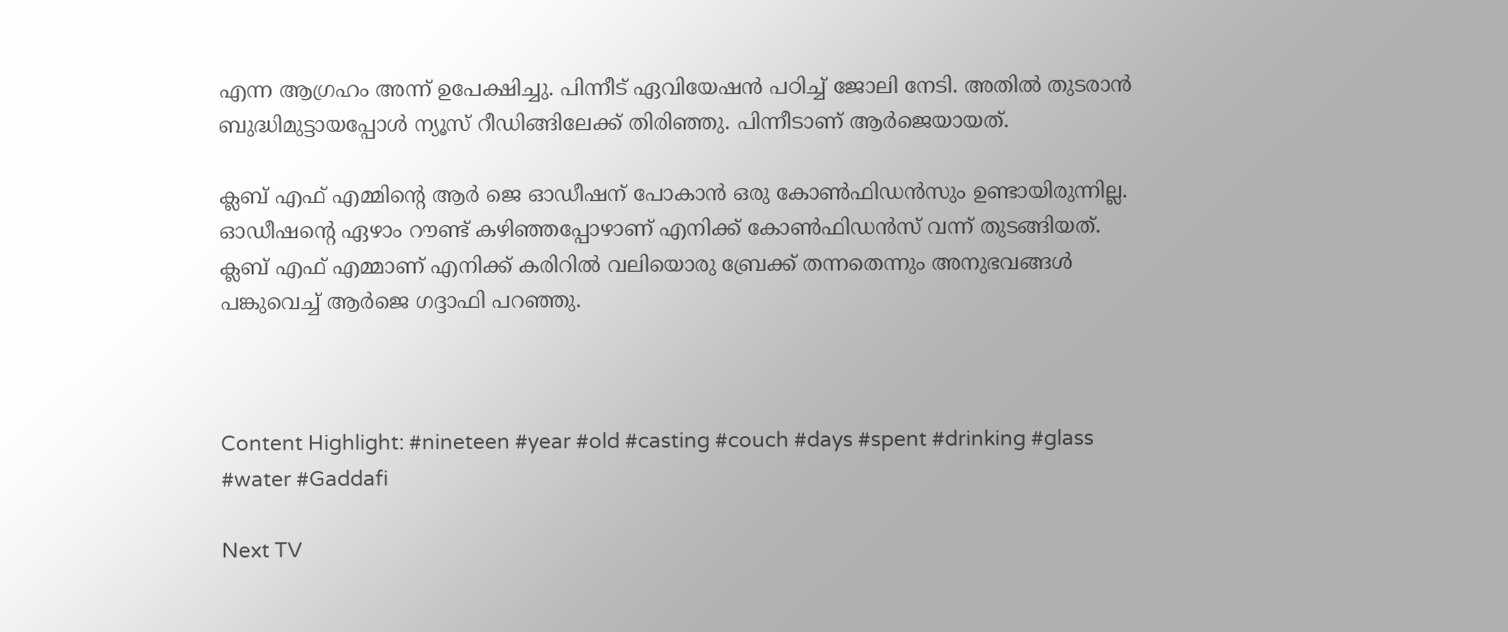എന്ന ആഗ്രഹം അന്ന് ഉപേക്ഷിച്ചു. പിന്നീട് ഏവിയേഷൻ പഠിച്ച് ജോലി നേടി. അതിൽ തുടരാൻ ബുദ്ധിമുട്ടായപ്പോൾ‌ ന്യൂസ് റീഡിങ്ങിലേക്ക് തിരിഞ്ഞു. പിന്നീടാണ് ആർജെയായത്.

ക്ലബ് എഫ് എമ്മിന്റെ ആർ ജെ ഓഡീഷന് പോകാൻ ഒരു കോൺഫിഡൻസും ഉണ്ടായിരുന്നില്ല. ഓഡീഷന്റെ ഏഴാം റൗണ്ട് കഴിഞ്ഞപ്പോഴാണ് എനിക്ക് കോൺഫിഡൻസ് വന്ന് തുടങ്ങിയത്. ക്ലബ് എഫ് എമ്മാണ് എനിക്ക് കരിറിൽ വലിയൊരു ബ്രേക്ക് തന്നതെന്നും അനുഭവങ്ങൾ പങ്കുവെച്ച് ആർജെ ഗദ്ദാഫി പറ‍ഞ്ഞു.



Content Highlight: #nineteen #year #old #casting #couch #days #spent #drinking #glass #water #Gaddafi

Next TV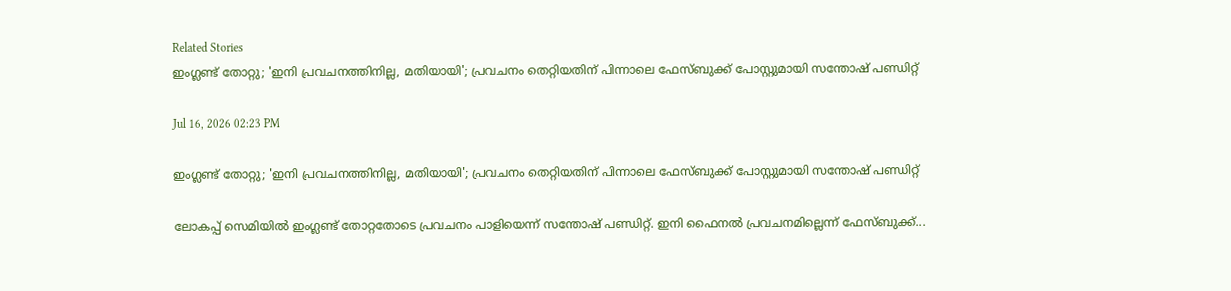Related Stories
ഇംഗ്ലണ്ട് തോറ്റു; 'ഇനി പ്രവചനത്തിനില്ല, മതിയായി'; പ്രവചനം തെറ്റിയതിന് പിന്നാലെ ഫേസ്ബുക്ക് പോസ്റ്റുമായി സന്തോഷ് പണ്ഡിറ്റ്

Jul 16, 2026 02:23 PM

ഇംഗ്ലണ്ട് തോറ്റു; 'ഇനി പ്രവചനത്തിനില്ല, മതിയായി'; പ്രവചനം തെറ്റിയതിന് പിന്നാലെ ഫേസ്ബുക്ക് പോസ്റ്റുമായി സന്തോഷ് പണ്ഡിറ്റ്

ലോകപ്പ് സെമിയിൽ ഇംഗ്ലണ്ട് തോറ്റതോടെ പ്രവചനം പാളിയെന്ന് സന്തോഷ് പണ്ഡിറ്റ്. ഇനി ഫൈനൽ പ്രവചനമില്ലെന്ന് ഫേസ്ബുക്ക്...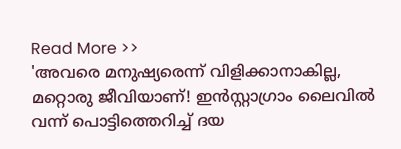Read More >>
'അവരെ മനുഷ്യരെന്ന് വിളിക്കാനാകില്ല, മറ്റൊരു ജീവിയാണ്! ഇൻസ്റ്റാഗ്രാം ലൈവിൽ വന്ന് പൊട്ടിത്തെറിച്ച് ദയ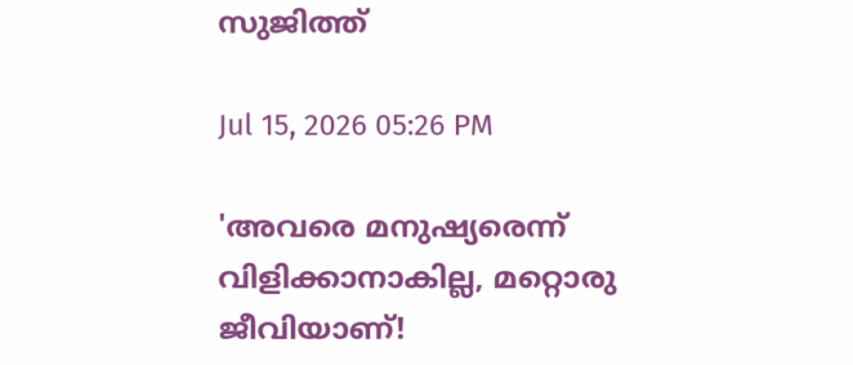സുജിത്ത്

Jul 15, 2026 05:26 PM

'അവരെ മനുഷ്യരെന്ന് വിളിക്കാനാകില്ല, മറ്റൊരു ജീവിയാണ്!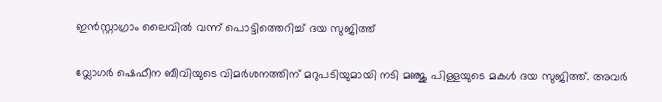ഇൻസ്റ്റാഗ്രാം ലൈവിൽ വന്ന് പൊട്ടിത്തെറിച്ച് ദയ സുജിത്ത്

വ്ലോഗർ ഷെഫീന ബീവിയുടെ വിമർശനത്തിന് മറുപടിയുമായി നടി മഞ്ജു പിള്ളയുടെ മകൾ ദയ സുജിത്ത്. അവർ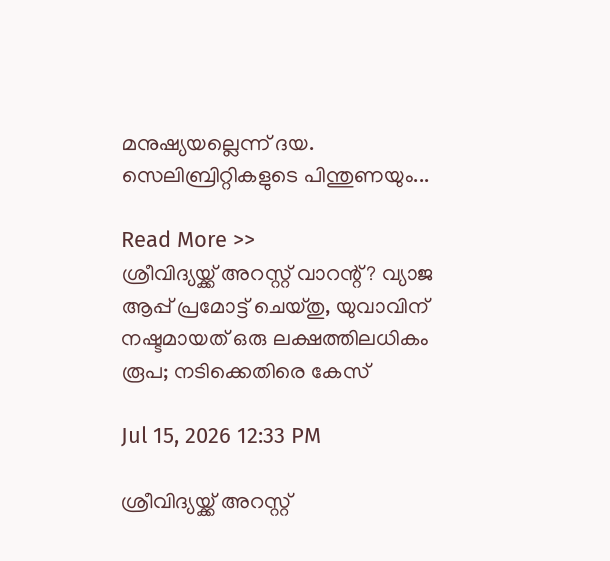മനുഷ്യയല്ലെന്ന് ദയ. സെലിബ്രിറ്റികളുടെ പിന്തുണയും...

Read More >>
ശ്രീവിദ്യയ്ക്ക് അറസ്റ്റ് വാറന്റ്? വ്യാജ ആപ്പ് പ്രമോട്ട് ചെയ്തു, യുവാവിന് നഷ്ടമായത് ഒരു ലക്ഷത്തിലധികം രൂപ; നടിക്കെതിരെ കേസ്

Jul 15, 2026 12:33 PM

ശ്രീവിദ്യയ്ക്ക് അറസ്റ്റ്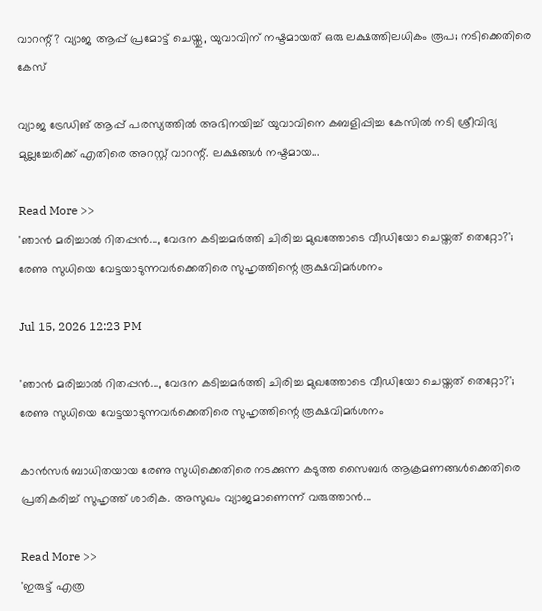വാറന്റ്? വ്യാജ ആപ്പ് പ്രമോട്ട് ചെയ്തു, യുവാവിന് നഷ്ടമായത് ഒരു ലക്ഷത്തിലധികം രൂപ; നടിക്കെതിരെ കേസ്

വ്യാജ ട്രേഡിങ് ആപ്പ് പരസ്യത്തിൽ അഭിനയിച്ച് യുവാവിനെ കബളിപ്പിച്ച കേസിൽ നടി ശ്രീവിദ്യ മുല്ലച്ചേരിക്ക് എതിരെ അറസ്റ്റ് വാറന്റ്. ലക്ഷങ്ങൾ നഷ്ടമായ...

Read More >>
'ഞാന്‍ മരിച്ചാല്‍ റിതപ്പൻ..., വേദന കടിച്ചമർത്തി ചിരിച്ച മുഖത്തോടെ വീഡിയോ ചെയ്തത് തെറ്റോ?'; രേണു സുധിയെ വേട്ടയാടുന്നവർക്കെതിരെ സുഹൃത്തിന്റെ രൂക്ഷവിമർശനം

Jul 15, 2026 12:23 PM

'ഞാന്‍ മരിച്ചാല്‍ റിതപ്പൻ..., വേദന കടിച്ചമർത്തി ചിരിച്ച മുഖത്തോടെ വീഡിയോ ചെയ്തത് തെറ്റോ?'; രേണു സുധിയെ വേട്ടയാടുന്നവർക്കെതിരെ സുഹൃത്തിന്റെ രൂക്ഷവിമർശനം

കാൻസർ ബാധിതയായ രേണു സുധിക്കെതിരെ നടക്കുന്ന കടുത്ത സൈബർ ആക്രമണങ്ങൾക്കെതിരെ പ്രതികരിച്ച് സുഹൃത്ത് ശാരിക. അസുഖം വ്യാജമാണെന്ന് വരുത്താൻ...

Read More >>
'ഇരുട്ട് എത്ര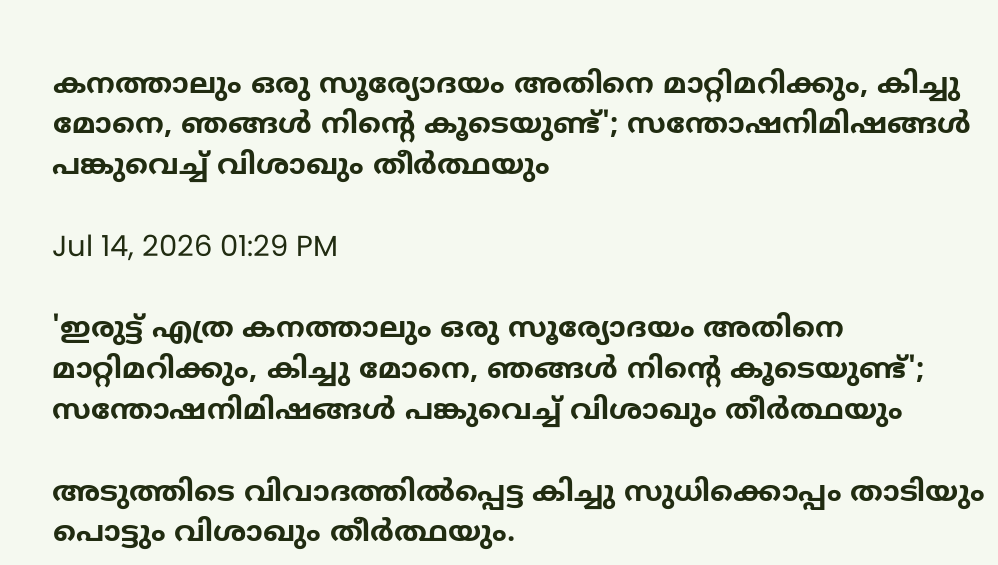കനത്താലും ഒരു സൂര്യോദയം അതിനെ മാറ്റിമറിക്കും, കിച്ചു മോനെ, ഞങ്ങൾ നിന്റെ കൂടെയുണ്ട്'; സന്തോഷനിമിഷങ്ങൾ പങ്കുവെച്ച് വിശാഖും തീർത്ഥയും

Jul 14, 2026 01:29 PM

'ഇരുട്ട് എത്ര കനത്താലും ഒരു സൂര്യോദയം അതിനെ മാറ്റിമറിക്കും, കിച്ചു മോനെ, ഞങ്ങൾ നിന്റെ കൂടെയുണ്ട്'; സന്തോഷനിമിഷങ്ങൾ പങ്കുവെച്ച് വിശാഖും തീർത്ഥയും

അടുത്തിടെ വിവാദത്തിൽപ്പെട്ട കിച്ചു സുധിക്കൊപ്പം താടിയും പൊട്ടും വിശാഖും തീർത്ഥയും.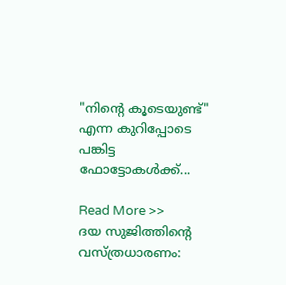"നിന്റെ കൂടെയുണ്ട്" എന്ന കുറിപ്പോടെ പങ്കിട്ട ഫോട്ടോകൾക്ക്...

Read More >>
ദയ സുജിത്തിന്റെ വസ്ത്രധാരണം: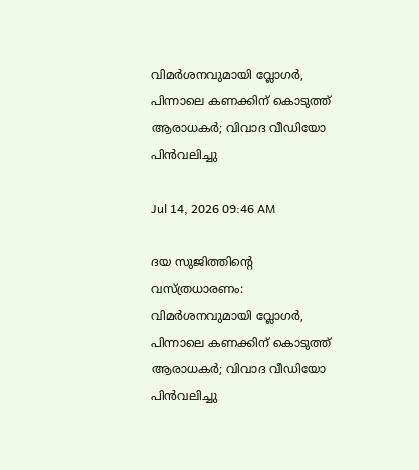വിമർശനവുമായി വ്ലോഗർ, പിന്നാലെ കണക്കിന് കൊടുത്ത് ആരാധകർ; വിവാദ വീഡിയോ പിൻവലിച്ചു

Jul 14, 2026 09:46 AM

ദയ സുജിത്തിന്റെ വസ്ത്രധാരണം: വിമർശനവുമായി വ്ലോഗർ, പിന്നാലെ കണക്കിന് കൊടുത്ത് ആരാധകർ; വിവാദ വീഡിയോ പിൻവലിച്ചു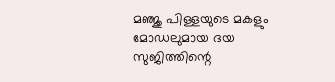മഞ്ജു പിള്ളയുടെ മകളും മോഡലുമായ ദയ സുജിത്തിന്റെ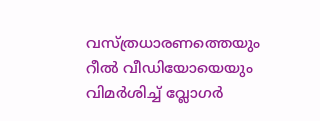വസ്ത്രധാരണത്തെയും റീൽ വീഡിയോയെയും വിമർശിച്ച് വ്ലോഗർ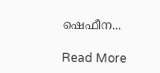ഷെഫീന...

Read More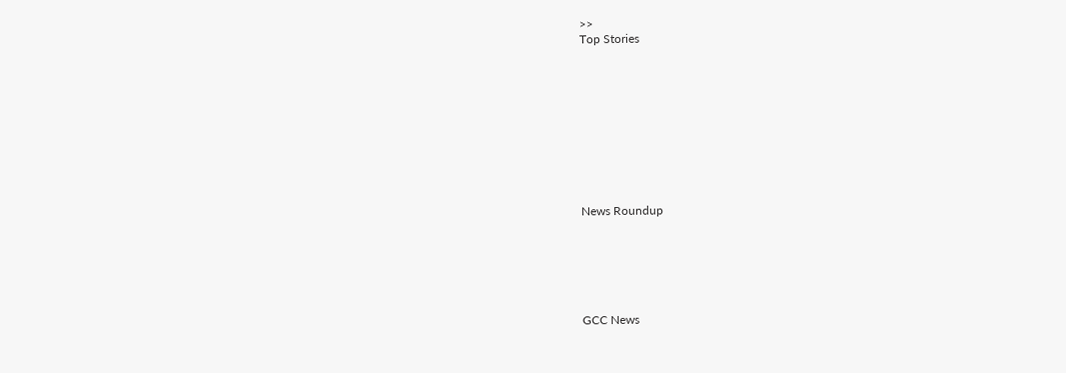>>
Top Stories










News Roundup






GCC News